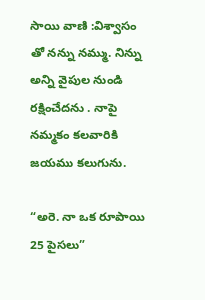సాయి వాణి :విశ్వాసం తో నన్ను నమ్ము. నిన్ను అన్ని వైపుల నుండి రక్షించేదను . నాపై నమ్మకం కలవారికి జయము కలుగును.

“అరె. నా ఒక రూపాయి  25 పైసలు”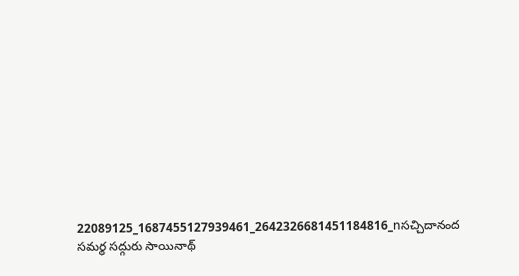22089125_1687455127939461_2642326681451184816_nసచ్చిదానంద సమర్థ సద్గురు సాయినాథ్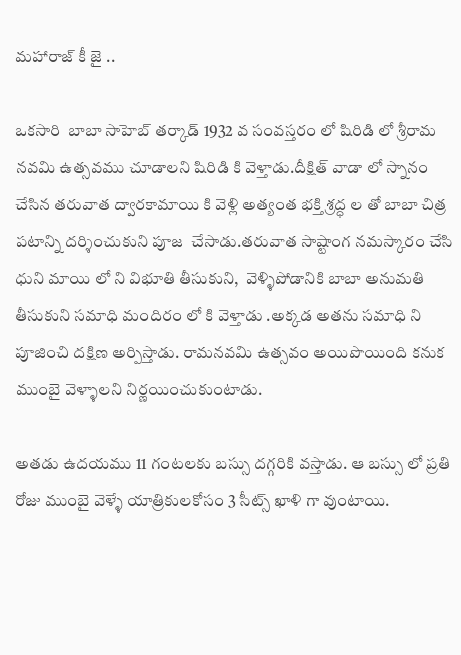మహారాజ్ కీ జై ..

ఒకసారి  బాబా సాహెబ్ తర్కాడ్ 1932 వ సంవస్తరం లో షిరిడి లో శ్రీరామ నవమి ఉత్సవము చూడాలని షిరిడి కి వెళ్తాడు.దీక్షిత్ వాడా లో స్నానం చేసిన తరువాత ద్వారకామాయి కి వెళ్లి అత్యంత భక్తి శ్రద్ధ ల తో బాబా చిత్ర పటాన్ని దర్శించుకుని పూజ  చేసాడు.తరువాత సాష్టాంగ నమస్కారం చేసి ధుని మాయి లో ని విభూతి తీసుకుని,  వెళ్ళిపోడానికి బాబా అనుమతి తీసుకుని సమాధి మందిరం లో కి వెళ్తాడు .అక్కడ అతను సమాధి ని పూజించి దక్షిణ అర్పిస్తాడు. రామనవమి ఉత్సవం అయిపొయింది కనుక ముంబై వెళ్ళాలని నిర్ణయించుకుంటాడు.

అతడు ఉదయము 11 గంటలకు బస్సు దగ్గరికి వస్తాడు. ఆ బస్సు లో ప్రతి రోజు ముంబై వెళ్ళే యాత్రికులకోసం 3 సీట్స్ ఖాళి గా వుంటాయి.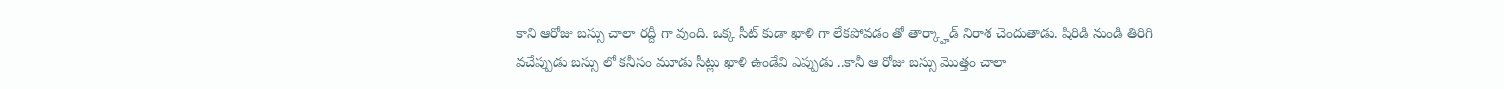కాని ఆరోజు బస్సు చాలా రద్దీ గా వుంది. ఒక్క సీట్ కుడా ఖాళి గా లేకపోవడం తో తార్క్హాడ్ నిరాశ చెందుతాడు. షిరిడి నుండి తిరిగి వచేప్పుడు బస్సు లో కనీసం మూడు సీట్లు ఖాళి ఉండేవి ఎప్పుడు ..కానీ ఆ రోజు బస్సు మొత్తం చాలా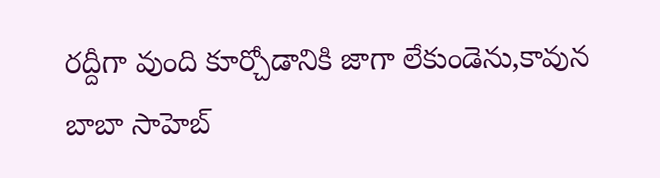రద్దీగా వుంది కూర్చోడానికి జాగా లేకుండెను,కావున బాబా సాహెబ్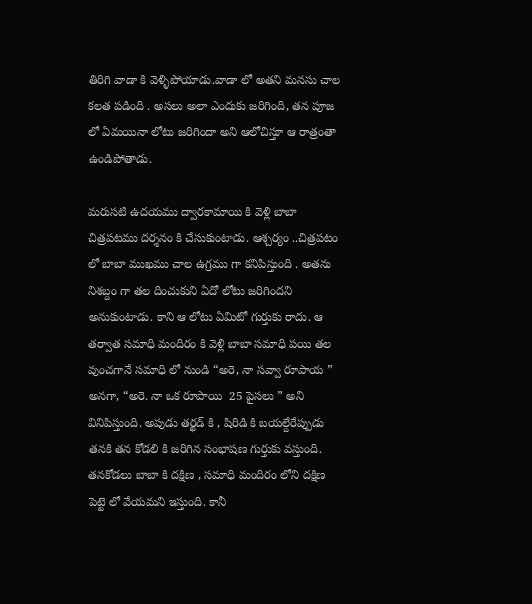తిరిగి వాడా కి వెళ్ళిపోయాడు.వాడా లో అతని మనసు చాల కలత పడింది . అసలు అలా ఎందుకు జరిగింది, తన పూజ లో ఏమయినా లోటు జరిగిందా అని ఆలోచిస్తూ ఆ రాత్రంతా ఉండిపోతాడు.

మరుసటి ఉదయము ద్వారకామాయి కి వెళ్లి బాబా చిత్రపటము దర్శనం కి చేసుకుంటాడు. ఆశ్చర్యం ..చిత్రపటం లో బాబా ముఖము చాల ఉగ్రము గా కనిపిస్తుంది . అతను నిశబ్దం గా తల దించుకుని ఏదో లోటు జరిగిందని అనుకుంటాడు. కాని ఆ లోటు ఏమిటో గుర్తుకు రాదు. ఆ తర్వాత సమాధి మందిరం కి వెళ్లి బాబా సమాధి పయి తల వుంచగానే సమాధి లో నుండి “అరె, నా సవ్వా రూపాయ ” అనగా, “అరె. నా ఒక రూపాయి  25 పైసలు ” అని వినిపిస్తుంది. అపుడు తర్ఖడ్ కి , షిరిడి కి బయల్దేరేప్పుడు తనకి తన కోడలి కి జరిగిన సంభాషణ గుర్తుకు వస్తుంది. తనకోడలు బాబా కి దక్షిణ , సమాధి మందిరం లోని దక్షిణ పెట్టె లో వేయమని ఇస్తుంది. కానీ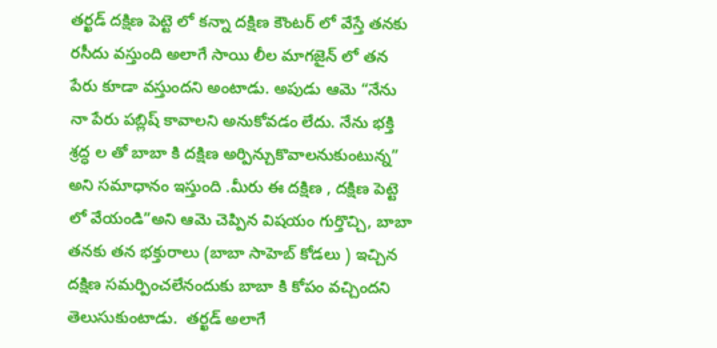తర్ఖడ్ దక్షిణ పెట్టె లో కన్నా దక్షిణ కౌంటర్ లో వేస్తే తనకు రసీదు వస్తుంది అలాగే సాయి లీల మాగజైన్ లో తన పేరు కూడా వస్తుందని అంటాడు. అపుడు ఆమె “నేను నా పేరు పబ్లిష్ కావాలని అనుకోవడం లేదు. నేను భక్తి శ్రద్ధ ల తో బాబా కి దక్షిణ అర్పిన్చుకొవాలనుకుంటున్న” అని సమాధానం ఇస్తుంది .మీరు ఈ దక్షిణ , దక్షిణ పెట్టె లో వేయండి”అని ఆమె చెప్పిన విషయం గుర్తొచ్చి, బాబా తనకు తన భక్తురాలు (బాబా సాహెబ్ కోడలు ) ఇచ్చిన దక్షిణ సమర్పించలేనందుకు బాబా కి కోపం వచ్చిందని తెలుసుకుంటాడు.  తర్ఖడ్ అలాగే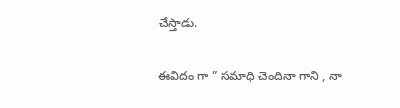చేస్తాడు.

ఈవిదం గా ” సమాధి చెందినా గాని , నా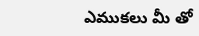ఎముకలు మీ తో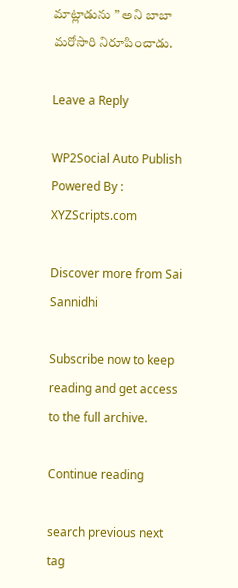మాట్లాడును ” అని బాబా మరోసారి నిరూపించాడు.

Leave a Reply

WP2Social Auto Publish Powered By : XYZScripts.com

Discover more from Sai Sannidhi

Subscribe now to keep reading and get access to the full archive.

Continue reading

search previous next tag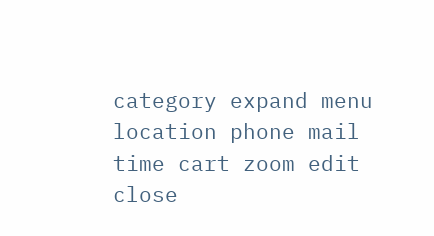category expand menu location phone mail time cart zoom edit close